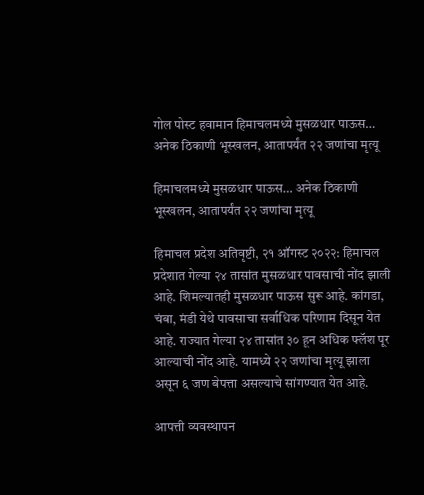गोल पोस्ट हवामान हिमाचलमध्ये मुसळधार पाऊस… अनेक ठिकाणी भूस्खलन, आतापर्यंत २२ जणांचा मृत्यू

हिमाचलमध्ये मुसळधार पाऊस… अनेक ठिकाणी भूस्खलन, आतापर्यंत २२ जणांचा मृत्यू

हिमाचल प्रदेश अतिवृष्टी, २१ ऑगस्ट २०२२: हिमाचल प्रदेशात गेल्या २४ तासांत मुसळधार पावसाची नोंद झाली आहे. शिमल्यातही मुसळधार पाऊस सुरू आहे. कांगडा, चंबा, मंडी येथे पावसाचा सर्वाधिक परिणाम दिसून येत आहे. राज्यात गेल्या २४ तासांत ३० हून अधिक फ्लॅश पूर आल्याची नोंद आहे. यामध्ये २२ जणांचा मृत्यू झाला असून ६ जण बेपत्ता असल्याचे सांगण्यात येत आहे.

आपत्ती व्यवस्थापन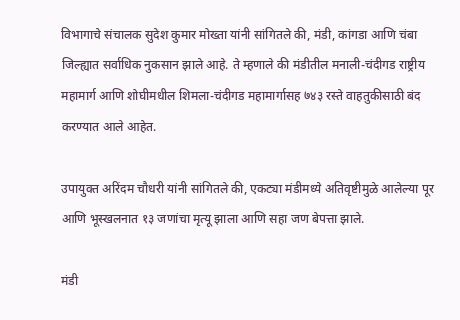विभागाचे संचालक सुदेश कुमार मोख्ता यांनी सांगितले की, मंडी, कांगडा आणि चंबा जिल्ह्यात सर्वाधिक नुकसान झाले आहे. ते म्हणाले की मंडीतील मनाली-चंदीगड राष्ट्रीय महामार्ग आणि शोघीमधील शिमला-चंदीगड महामार्गासह ७४३ रस्ते वाहतुकीसाठी बंद करण्यात आले आहेत.

उपायुक्त अरिंदम चौधरी यांनी सांगितले की, एकट्या मंडीमध्ये अतिवृष्टीमुळे आलेल्या पूर आणि भूस्खलनात १३ जणांचा मृत्यू झाला आणि सहा जण बेपत्ता झाले.

मंडी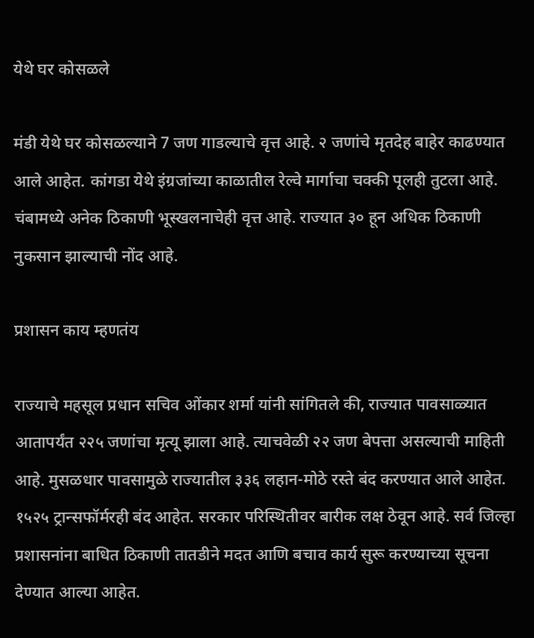येथे घर कोसळले

मंडी येथे घर कोसळल्याने 7 जण गाडल्याचे वृत्त आहे. २ जणांचे मृतदेह बाहेर काढण्यात आले आहेत. कांगडा येथे इंग्रजांच्या काळातील रेल्वे मार्गाचा चक्की पूलही तुटला आहे. चंबामध्ये अनेक ठिकाणी भूस्खलनाचेही वृत्त आहे. राज्यात ३० हून अधिक ठिकाणी नुकसान झाल्याची नोंद आहे.

प्रशासन काय म्हणतंय

राज्याचे महसूल प्रधान सचिव ओंकार शर्मा यांनी सांगितले की, राज्यात पावसाळ्यात आतापर्यंत २२५ जणांचा मृत्यू झाला आहे. त्याचवेळी २२ जण बेपत्ता असल्याची माहिती आहे. मुसळधार पावसामुळे राज्यातील ३३६ लहान-मोठे रस्ते बंद करण्यात आले आहेत. १५२५ ट्रान्सफॉर्मरही बंद आहेत. सरकार परिस्थितीवर बारीक लक्ष ठेवून आहे. सर्व जिल्हा प्रशासनांना बाधित ठिकाणी तातडीने मदत आणि बचाव कार्य सुरू करण्याच्या सूचना देण्यात आल्या आहेत.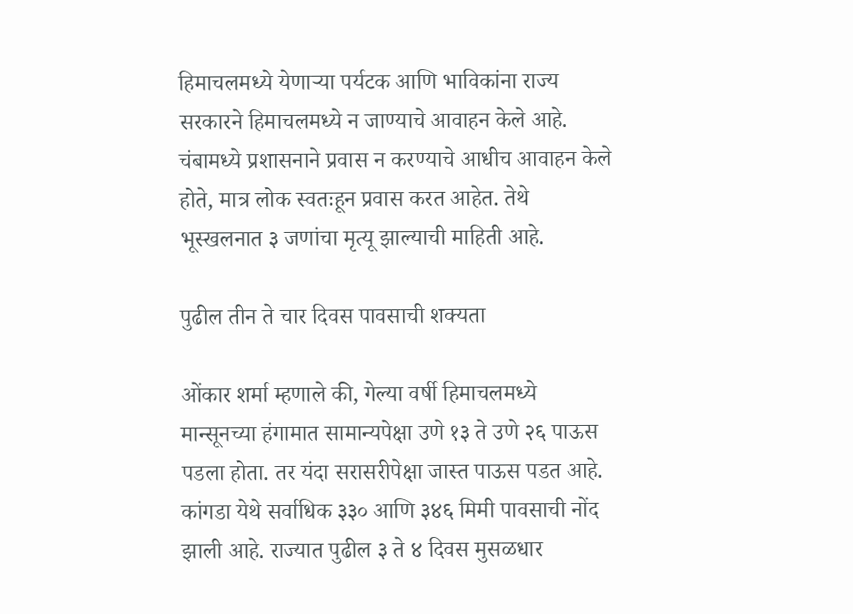हिमाचलमध्ये येणाऱ्या पर्यटक आणि भाविकांना राज्य सरकारने हिमाचलमध्ये न जाण्याचे आवाहन केले आहे. चंबामध्ये प्रशासनाने प्रवास न करण्याचे आधीच आवाहन केले होते, मात्र लोक स्वतःहून प्रवास करत आहेत. तेथे भूस्खलनात ३ जणांचा मृत्यू झाल्याची माहिती आहे.

पुढील तीन ते चार दिवस पावसाची शक्यता

ओंकार शर्मा म्हणाले की, गेल्या वर्षी हिमाचलमध्ये मान्सूनच्या हंगामात सामान्यपेक्षा उणे १३ ते उणे २६ पाऊस पडला होता. तर यंदा सरासरीपेक्षा जास्त पाऊस पडत आहे. कांगडा येथे सर्वाधिक ३३० आणि ३४६ मिमी पावसाची नोंद झाली आहे. राज्यात पुढील ३ ते ४ दिवस मुसळधार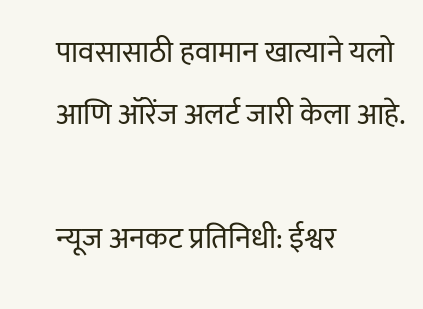पावसासाठी हवामान खात्याने यलो आणि ऑरेंज अलर्ट जारी केला आहे.

न्यूज अनकट प्रतिनिधी: ईश्वर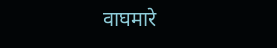वाघमारे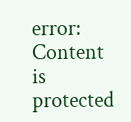error: Content is protected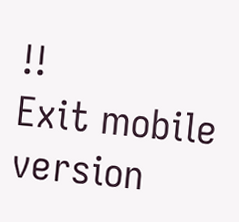!!
Exit mobile version